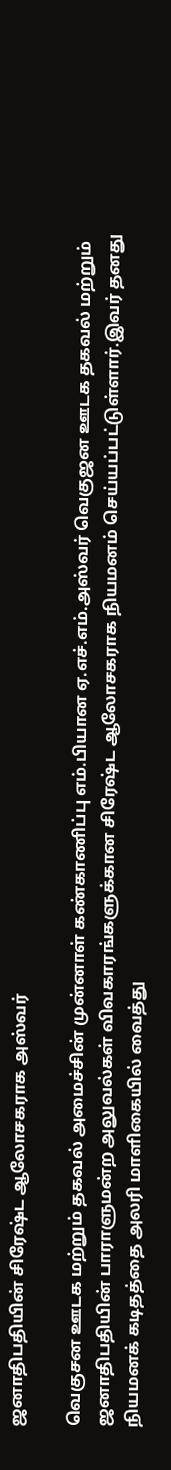ஜனாதிபதியின் சிரேஷ்ட ஆலோசகராக அஸ்வர்

வெகுசன ஊடக மற்றும் தகவல் அமைச்சின் முன்னாள் கண்காணிப்பு எம்.பியான ஏ.எச்.எம்.அஸ்வர் வெகுஜன ஊடக தகவல் மற்றும் ஜனாதிபதியின் பாராளுமன்ற அலுவல்கள் விவகாரங்களுக்கான சிரேஷ்ட ஆலோசகராக நியமனம் செய்யப்பட்டுள்ளார்.இவர் தனது நியமனக் கடிதத்தை அலரி மாளிகையில் வைத்து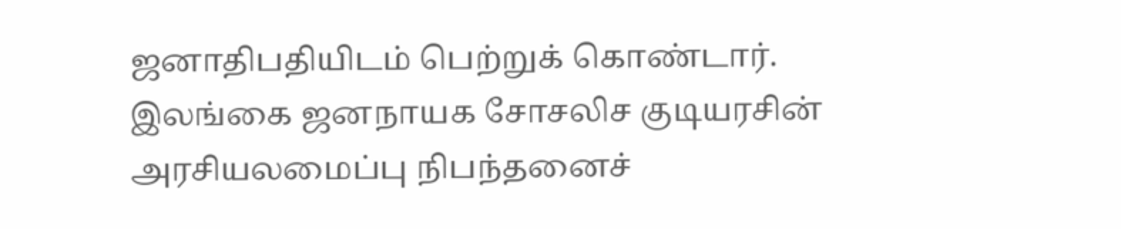ஜனாதிபதியிடம் பெற்றுக் கொண்டார். இலங்கை ஜனநாயக சோசலிச குடியரசின் அரசியலமைப்பு நிபந்தனைச்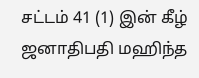சட்டம் 41 (1) இன் கீழ் ஜனாதிபதி மஹிந்த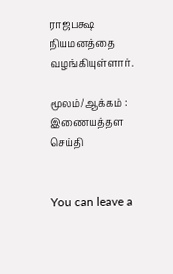ராஜபக்ஷ நியமனத்தை வழங்கியுள்ளார்.

மூலம்/ஆக்கம் : இணையத்தள செய்தி


You can leave a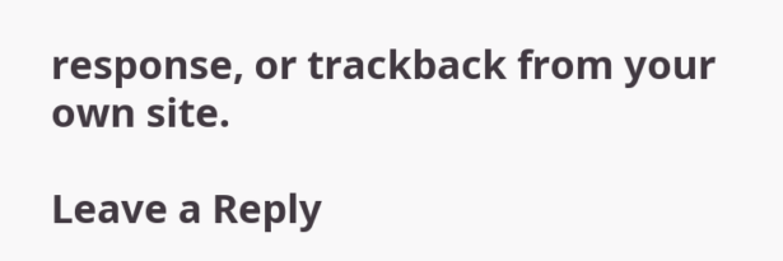response, or trackback from your own site.

Leave a Reply